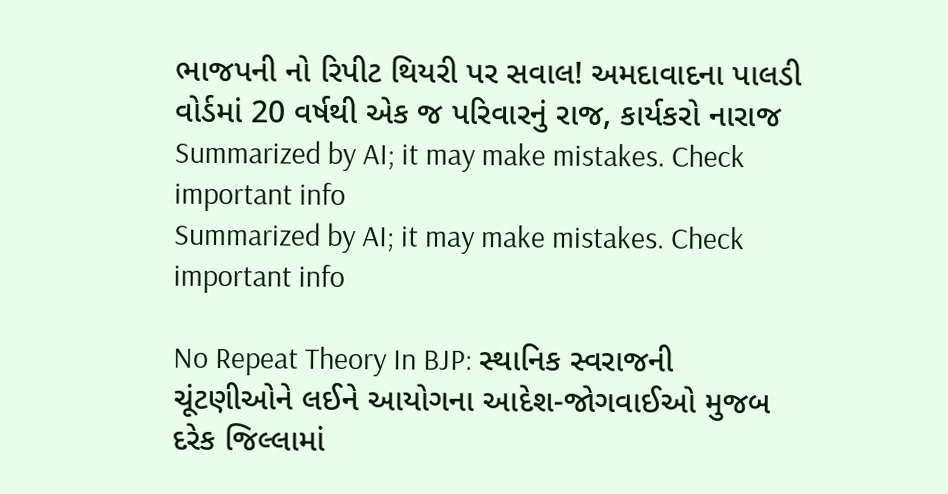ભાજપની નો રિપીટ થિયરી પર સવાલ! અમદાવાદના પાલડી વોર્ડમાં 20 વર્ષથી એક જ પરિવારનું રાજ, કાર્યકરો નારાજ
Summarized by AI; it may make mistakes. Check important info
Summarized by AI; it may make mistakes. Check important info

No Repeat Theory In BJP: સ્થાનિક સ્વરાજની ચૂંટણીઓને લઈને આયોગના આદેશ-જોગવાઈઓ મુજબ દરેક જિલ્લામાં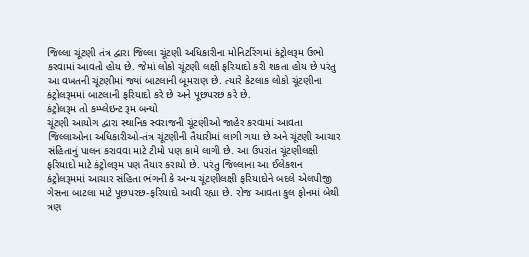જિલ્લા ચૂંટણી તંત્ર દ્વારા જિલ્લા ચૂંટણી અધિકારીના મોનિટરિંગમાં કંટ્રોલરૂમ ઉભો કરવામાં આવતો હોય છે. જેમાં લોકો ચૂંટણી લક્ષી ફરિયાદો કરી શકતા હોય છે પરંતુ આ વખતની ચૂંટણીમાં જ્યાં બાટલાની બૂમરાણ છે. ત્યારે કેટલાક લોકો ચૂંટણીના કંટ્રોલરૂમમાં બાટલાની ફરિયાદો કરે છે અને પૂછપરછ કરે છે.
કંટ્રોલરૂમ તો કમ્પ્લેઇન્ટ રૂમ બન્યો
ચૂંટણી આયોગ દ્વારા સ્થાનિક સ્વરાજની ચૂંટણીઓ જાહેર કરવામાં આવતા જિલ્લાઓના અધિકારીઓ-તંત્ર ચૂંટણીની તૈયારીમાં લાગી ગયા છે અને ચૂંટણી આચાર સંહિતાનું પાલન કરાવવા માટે ટીમો પણ કામે લાગી છે. આ ઉપરાંત ચૂંટણીલક્ષી ફરિયાદો માટે કંટ્રોલરૂમ પણ તૈયાર કરાયો છે. પરંતુ જિલ્લાના આ ઈલેકશન કંટ્રોલરૂમમાં આચાર સંહિતા ભંગની કે અન્ય ચૂંટણીલક્ષી ફરિયાદોને બદલે એલપીજી ગેસના બાટલા માટે પૂછપરછ-ફરિયાદો આવી રહ્યા છે. રોજ આવતા કુલ ફોનમાં બેથી ત્રણ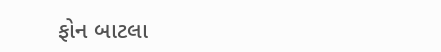ફોન બાટલા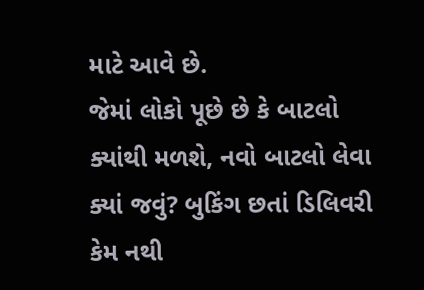માટે આવે છે.
જેમાં લોકો પૂછે છે કે બાટલો ક્યાંથી મળશે, નવો બાટલો લેવા ક્યાં જવું? બુકિંગ છતાં ડિલિવરી કેમ નથી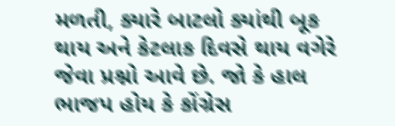મળતી, ક્યારે બાટલો ક્યાંથી બૂક થાય અને કેટલાક દિવસે થાય વગેરે જેવા પ્રશ્નો આવે છે. જો કે હાલ ભાજપ હોય કે કોંગ્રેસ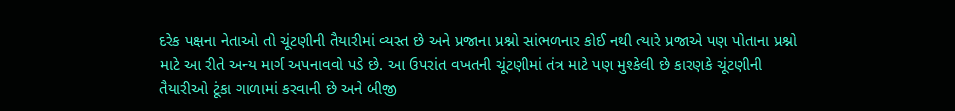દરેક પક્ષના નેતાઓ તો ચૂંટણીની તૈયારીમાં વ્યસ્ત છે અને પ્રજાના પ્રશ્નો સાંભળનાર કોઈ નથી ત્યારે પ્રજાએ પણ પોતાના પ્રશ્નો માટે આ રીતે અન્ય માર્ગ અપનાવવો પડે છે. આ ઉપરાંત વખતની ચૂંટણીમાં તંત્ર માટે પણ મુશ્કેલી છે કારણકે ચૂંટણીની તૈયારીઓ ટૂંકા ગાળામાં કરવાની છે અને બીજી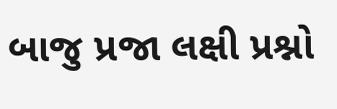બાજુ પ્રજા લક્ષી પ્રશ્નો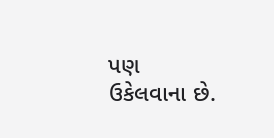પણ ઉકેલવાના છે.